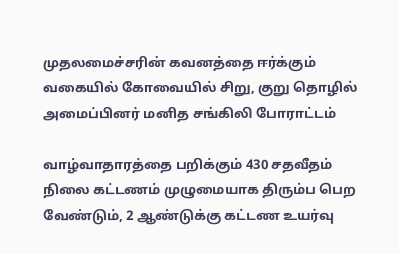முதலமைச்சரின் கவனத்தை ஈர்க்கும் வகையில் கோவையில் சிறு, குறு தொழில் அமைப்பினர் மனித சங்கிலி போராட்டம்

வாழ்வாதாரத்தை பறிக்கும் 430 சதவீதம் நிலை கட்டணம் முழுமையாக திரும்ப பெற வேண்டும், 2 ஆண்டுக்கு கட்டண உயர்வு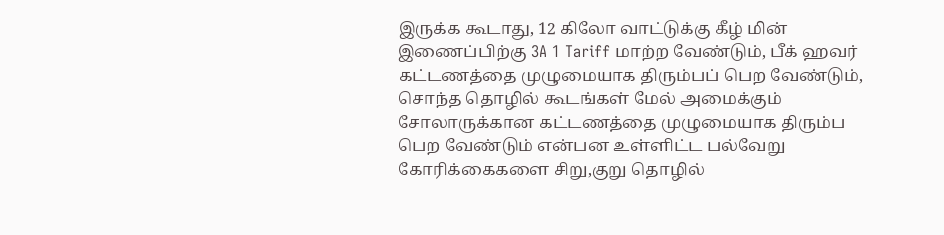இருக்க கூடாது, 12 கிலோ வாட்டுக்கு கீழ் மின் இணைப்பிற்கு 3A 1 Tariff மாற்ற வேண்டும், பீக் ஹவர் கட்டணத்தை முழுமையாக திரும்பப் பெற வேண்டும், சொந்த தொழில் கூடங்கள் மேல் அமைக்கும் சோலாருக்கான கட்டணத்தை முழுமையாக திரும்ப பெற வேண்டும் என்பன உள்ளிட்ட பல்வேறு கோரிக்கைகளை சிறு,குறு தொழில்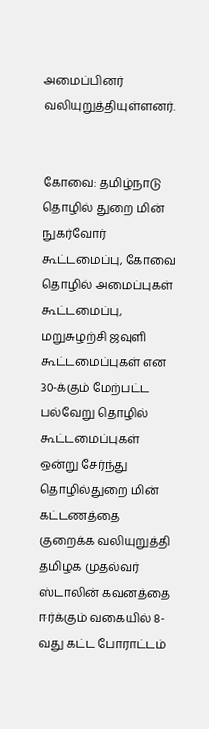அமைப்பினர் வலியுறுத்தியுள்ளனர்.


கோவை: தமிழ்நாடு தொழில் துறை மின் நுகர்வோர் கூட்டமைப்பு, கோவை தொழில் அமைப்புகள் கூட்டமைப்பு, மறுசுழற்சி ஜவுளி கூட்டமைப்புகள் என 30-க்கும் மேற்பட்ட பல்வேறு தொழில் கூட்டமைப்புகள் ஒன்று சேர்ந்து தொழில்துறை மின் கட்டணத்தை குறைக்க வலியுறுத்தி தமிழக முதல்வர் ஸ்டாலின் கவனத்தை ஈர்க்கும் வகையில் 8-வது கட்ட போராட்டம்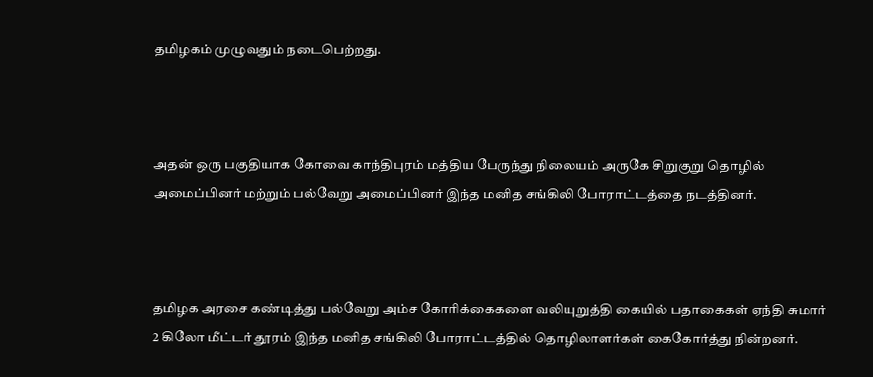தமிழகம் முழுவதும் நடைபெற்றது.



அதன் ஒரு பகுதியாக கோவை காந்திபுரம் மத்திய பேருந்து நிலையம் அருகே சிறுகுறு தொழில் அமைப்பினர் மற்றும் பல்வேறு அமைப்பினர் இந்த மனித சங்கிலி போராட்டத்தை நடத்தினர்.



தமிழக அரசை கண்டித்து பல்வேறு அம்ச கோரிக்கைகளை வலியுறுத்தி கையில் பதாகைகள் ஏந்தி சுமார் 2 கிலோ மீட்டர் தூரம் இந்த மனித சங்கிலி போராட்டத்தில் தொழிலாளர்கள் கைகோர்த்து நின்றனர்.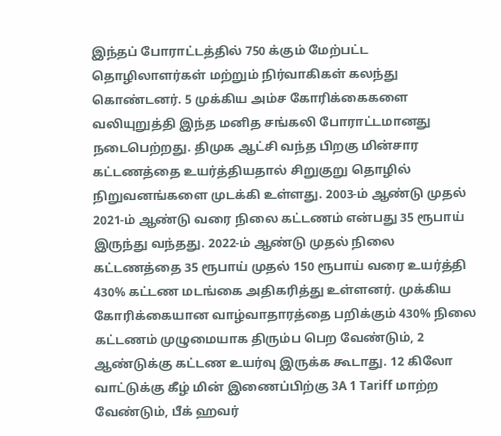இந்தப் போராட்டத்தில் 750 க்கும் மேற்பட்ட தொழிலாளர்கள் மற்றும் நிர்வாகிகள் கலந்து கொண்டனர். 5 முக்கிய அம்ச கோரிக்கைகளை வலியுறுத்தி இந்த மனித சங்கலி போராட்டமானது நடைபெற்றது. திமுக ஆட்சி வந்த பிறகு மின்சார கட்டணத்தை உயர்த்தியதால் சிறுகுறு தொழில் நிறுவனங்களை முடக்கி உள்ளது. 2003-ம் ஆண்டு முதல் 2021-ம் ஆண்டு வரை நிலை கட்டணம் என்பது 35 ரூபாய் இருந்து வந்தது. 2022-ம் ஆண்டு முதல் நிலை கட்டணத்தை 35 ரூபாய் முதல் 150 ரூபாய் வரை உயர்த்தி 430% கட்டண மடங்கை அதிகரித்து உள்ளனர். முக்கிய கோரிக்கையான வாழ்வாதாரத்தை பறிக்கும் 430% நிலை கட்டணம் முழுமையாக திரும்ப பெற வேண்டும், 2 ஆண்டுக்கு கட்டண உயர்வு இருக்க கூடாது. 12 கிலோ வாட்டுக்கு கீழ் மின் இணைப்பிற்கு 3A 1 Tariff மாற்ற வேண்டும், பீக் ஹவர்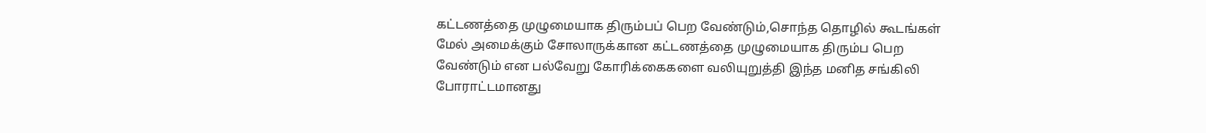கட்டணத்தை முழுமையாக திரும்பப் பெற வேண்டும்,சொந்த தொழில் கூடங்கள் மேல் அமைக்கும் சோலாருக்கான கட்டணத்தை முழுமையாக திரும்ப பெற வேண்டும் என பல்வேறு கோரிக்கைகளை வலியுறுத்தி இந்த மனித சங்கிலி போராட்டமானது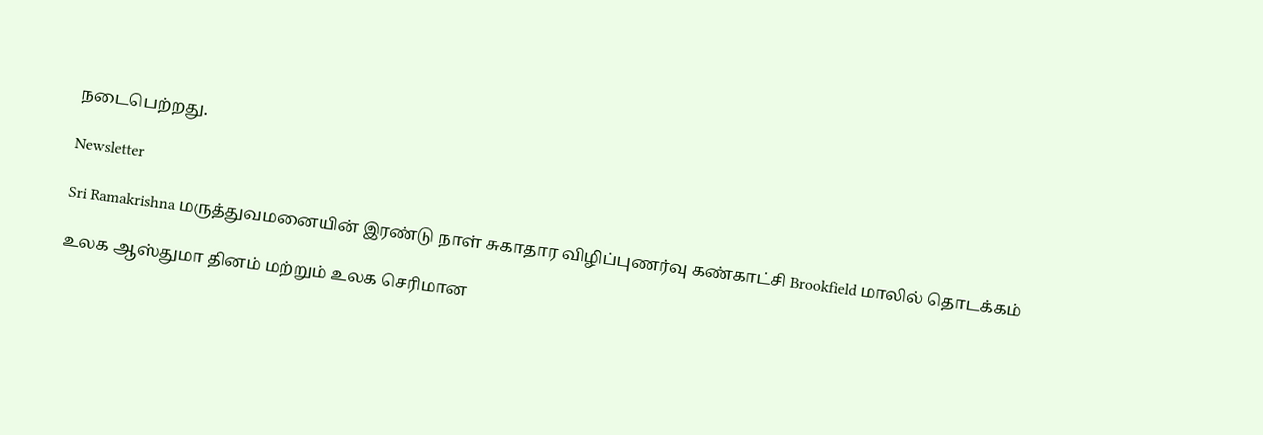நடைபெற்றது.

Newsletter

Sri Ramakrishna மருத்துவமனையின் இரண்டு நாள் சுகாதார விழிப்புணர்வு கண்காட்சி Brookfield மாலில் தொடக்கம்

உலக ஆஸ்துமா தினம் மற்றும் உலக செரிமான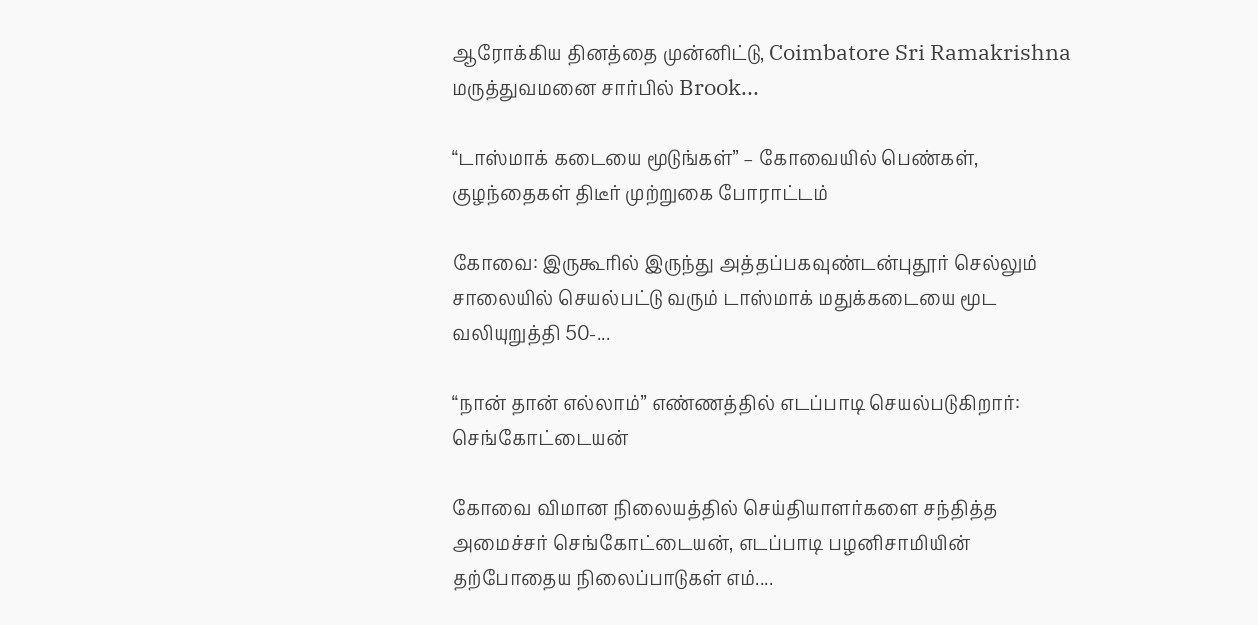ஆரோக்கிய தினத்தை முன்னிட்டு, Coimbatore Sri Ramakrishna மருத்துவமனை சார்பில் Brook...

“டாஸ்மாக் கடையை மூடுங்கள்” – கோவையில் பெண்கள், குழந்தைகள் திடீர் முற்றுகை போராட்டம்

கோவை: இருகூரில் இருந்து அத்தப்பகவுண்டன்புதூர் செல்லும் சாலையில் செயல்பட்டு வரும் டாஸ்மாக் மதுக்கடையை மூட வலியுறுத்தி 50-...

“நான் தான் எல்லாம்” எண்ணத்தில் எடப்பாடி செயல்படுகிறார்: செங்கோட்டையன்

கோவை விமான நிலையத்தில் செய்தியாளர்களை சந்தித்த அமைச்சர் செங்கோட்டையன், எடப்பாடி பழனிசாமியின் தற்போதைய நிலைப்பாடுகள் எம்....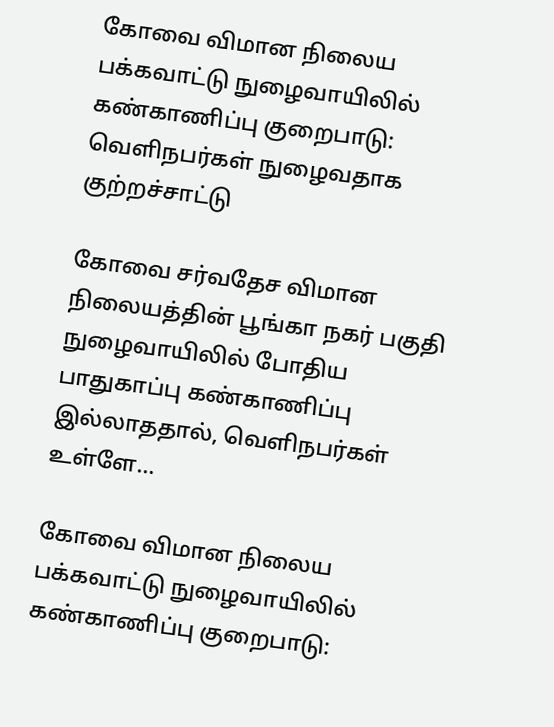கோவை விமான நிலைய பக்கவாட்டு நுழைவாயிலில் கண்காணிப்பு குறைபாடு: வெளிநபர்கள் நுழைவதாக குற்றச்சாட்டு

கோவை சர்வதேச விமான நிலையத்தின் பூங்கா நகர் பகுதி நுழைவாயிலில் போதிய பாதுகாப்பு கண்காணிப்பு இல்லாததால், வெளிநபர்கள் உள்ளே...

கோவை விமான நிலைய பக்கவாட்டு நுழைவாயிலில் கண்காணிப்பு குறைபாடு: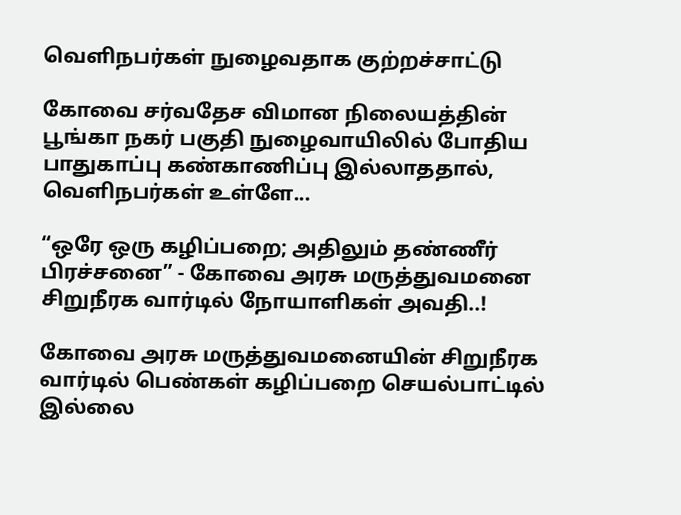வெளிநபர்கள் நுழைவதாக குற்றச்சாட்டு

கோவை சர்வதேச விமான நிலையத்தின் பூங்கா நகர் பகுதி நுழைவாயிலில் போதிய பாதுகாப்பு கண்காணிப்பு இல்லாததால், வெளிநபர்கள் உள்ளே...

“ஒரே ஒரு கழிப்பறை; அதிலும் தண்ணீர் பிரச்சனை” - கோவை அரசு மருத்துவமனை சிறுநீரக வார்டில் நோயாளிகள் அவதி..!

கோவை அரசு மருத்துவமனையின் சிறுநீரக வார்டில் பெண்கள் கழிப்பறை செயல்பாட்டில் இல்லை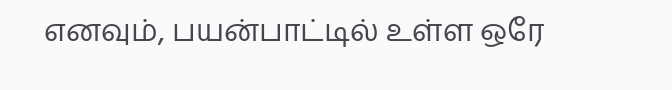எனவும், பயன்பாட்டில் உள்ள ஒரே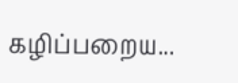கழிப்பறைய...